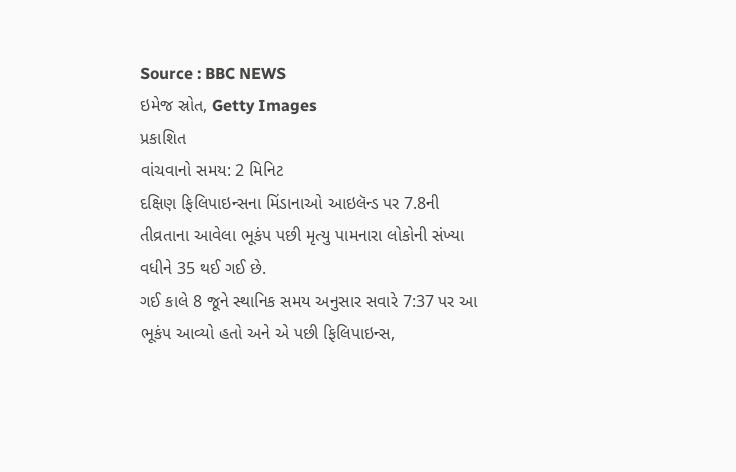Source : BBC NEWS
ઇમેજ સ્રોત, Getty Images
પ્રકાશિત
વાંચવાનો સમય: 2 મિનિટ
દક્ષિણ ફિલિપાઇન્સના મિંડાનાઓ આઇલૅન્ડ પર 7.8ની તીવ્રતાના આવેલા ભૂકંપ પછી મૃત્યુ પામનારા લોકોની સંખ્યા વધીને 35 થઈ ગઈ છે.
ગઈ કાલે 8 જૂને સ્થાનિક સમય અનુસાર સવારે 7:37 પર આ ભૂકંપ આવ્યો હતો અને એ પછી ફિલિપાઇન્સ,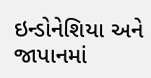ઇન્ડોનેશિયા અને જાપાનમાં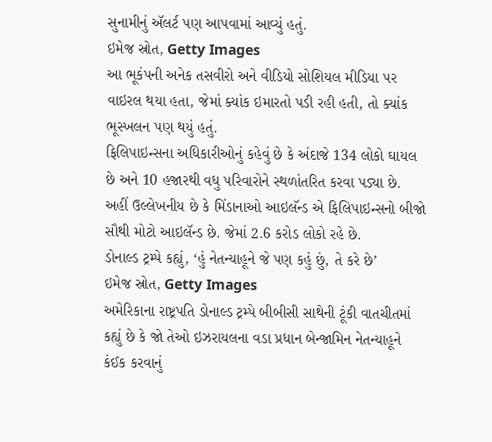સુનામીનું ઍલર્ટ પણ આપવામાં આવ્યું હતું.
ઇમેજ સ્રોત, Getty Images
આ ભૂકંપની અનેક તસવીરો અને વીડિયો સોશિયલ મીડિયા પર વાઇરલ થયા હતા, જેમાં ક્યાંક ઇમારતો પડી રહી હતી, તો ક્યાંક ભૂસ્ખલન પણ થયું હતું.
ફિલિપાઇન્સના અધિકારીઓનું કહેવું છે કે અંદાજે 134 લોકો ઘાયલ છે અને 10 હજારથી વધુ પરિવારોને સ્થળાંતરિત કરવા પડ્યા છે.
અહીં ઉલ્લેખનીય છે કે મિંડાનાઓ આઇલૅન્ડ એ ફિલિપાઇન્સનો બીજો સૌથી મોટો આઇલૅન્ડ છે. જેમાં 2.6 કરોડ લોકો રહે છે.
ડોનાલ્ડ ટ્રમ્પે કહ્યું, ‘હું નેતન્યાહૂને જે પણ કહું છું, તે કરે છે’
ઇમેજ સ્રોત, Getty Images
અમેરિકાના રાષ્ટ્રપતિ ડોનાલ્ડ ટ્રમ્પે બીબીસી સાથેની ટૂંકી વાતચીતમાં કહ્યું છે કે જો તેઓ ઇઝરાયલના વડા પ્રધાન બેન્જામિન નેતન્યાહૂને કંઈક કરવાનું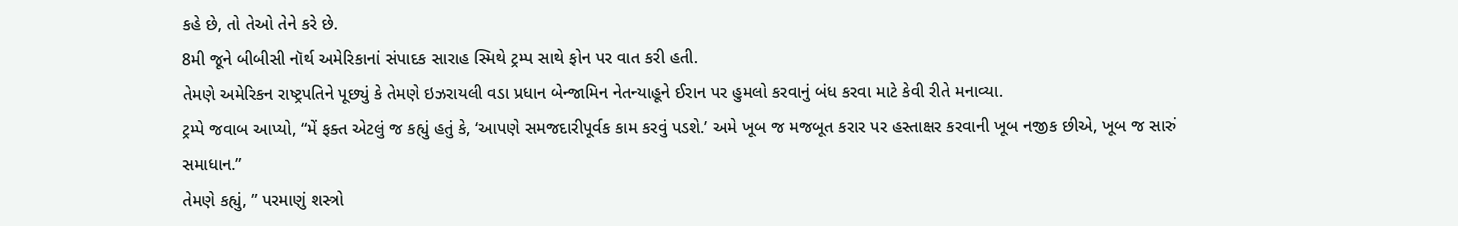કહે છે, તો તેઓ તેને કરે છે.
8મી જૂને બીબીસી નૉર્થ અમેરિકાનાં સંપાદક સારાહ સ્મિથે ટ્રમ્પ સાથે ફોન પર વાત કરી હતી.
તેમણે અમેરિકન રાષ્ટ્રપતિને પૂછ્યું કે તેમણે ઇઝરાયલી વડા પ્રધાન બેન્જામિન નેતન્યાહૂને ઈરાન પર હુમલો કરવાનું બંધ કરવા માટે કેવી રીતે મનાવ્યા.
ટ્રમ્પે જવાબ આપ્યો, “મેં ફક્ત એટલું જ કહ્યું હતું કે, ‘આપણે સમજદારીપૂર્વક કામ કરવું પડશે.’ અમે ખૂબ જ મજબૂત કરાર પર હસ્તાક્ષર કરવાની ખૂબ નજીક છીએ, ખૂબ જ સારું સમાધાન.”
તેમણે કહ્યું, ” પરમાણું શસ્ત્રો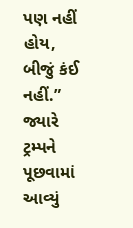પણ નહીં હોય, બીજું કંઈ નહીં.”
જ્યારે ટ્રમ્પને પૂછવામાં આવ્યું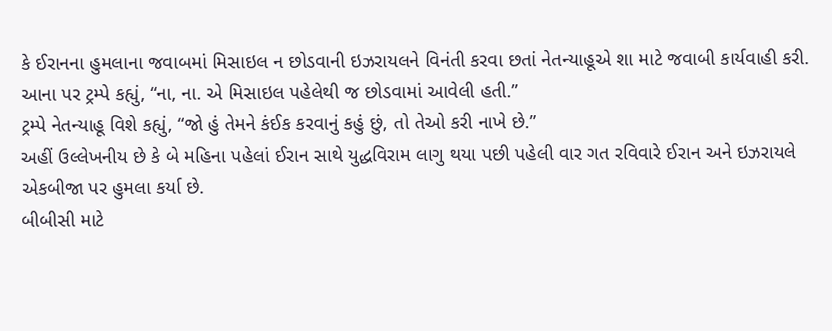કે ઈરાનના હુમલાના જવાબમાં મિસાઇલ ન છોડવાની ઇઝરાયલને વિનંતી કરવા છતાં નેતન્યાહૂએ શા માટે જવાબી કાર્યવાહી કરી.
આના પર ટ્રમ્પે કહ્યું, “ના, ના. એ મિસાઇલ પહેલેથી જ છોડવામાં આવેલી હતી.”
ટ્રમ્પે નેતન્યાહૂ વિશે કહ્યું, “જો હું તેમને કંઈક કરવાનું કહું છું, તો તેઓ કરી નાખે છે.”
અહીં ઉલ્લેખનીય છે કે બે મહિના પહેલાં ઈરાન સાથે યુદ્ધવિરામ લાગુ થયા પછી પહેલી વાર ગત રવિવારે ઈરાન અને ઇઝરાયલે એકબીજા પર હુમલા કર્યા છે.
બીબીસી માટે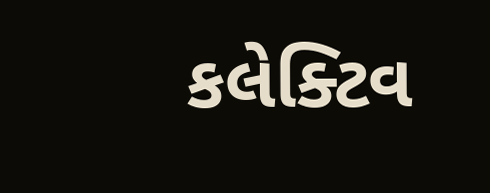કલેક્ટિવ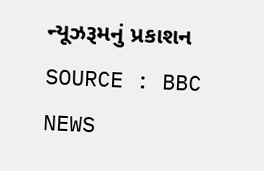ન્યૂઝરૂમનું પ્રકાશન
SOURCE : BBC NEWS